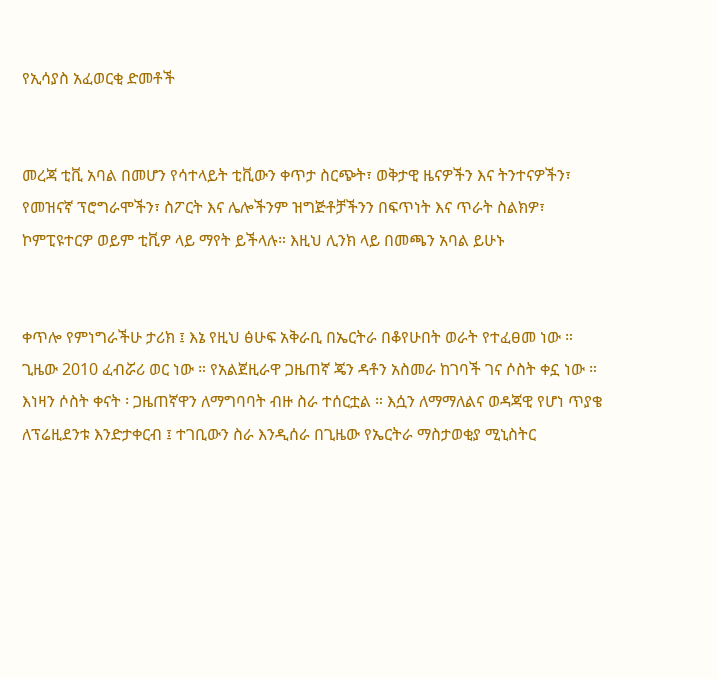የኢሳያስ አፈወርቂ ድመቶች


መረጃ ቲቪ አባል በመሆን የሳተላይት ቲቪውን ቀጥታ ስርጭት፣ ወቅታዊ ዜናዎችን እና ትንተናዎችን፣ የመዝናኛ ፕሮግራሞችን፣ ስፖርት እና ሌሎችንም ዝግጅቶቻችንን በፍጥነት እና ጥራት ስልክዎ፣ ኮምፒዩተርዎ ወይም ቲቪዎ ላይ ማየት ይችላሉ። እዚህ ሊንክ ላይ በመጫን አባል ይሁኑ


ቀጥሎ የምነግራችሁ ታሪክ ፤ እኔ የዚህ ፅሁፍ አቅራቢ በኤርትራ በቆየሁበት ወራት የተፈፀመ ነው ። ጊዜው 2010 ፈብሯሪ ወር ነው ። የአልጀዚራዋ ጋዜጠኛ ጄን ዳቶን አስመራ ከገባች ገና ሶስት ቀኗ ነው ። እነዛን ሶስት ቀናት ፡ ጋዜጠኛዋን ለማግባባት ብዙ ስራ ተሰርቷል ። እሷን ለማማለልና ወዳጃዊ የሆነ ጥያቄ ለፕሬዚደንቱ እንድታቀርብ ፤ ተገቢውን ስራ እንዲሰራ በጊዜው የኤርትራ ማስታወቂያ ሚኒስትር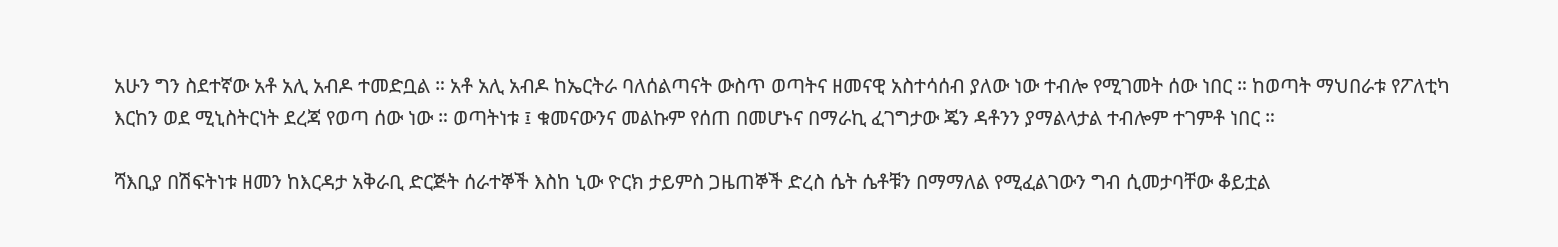አሁን ግን ስደተኛው አቶ አሊ አብዶ ተመድቧል ። አቶ አሊ አብዶ ከኤርትራ ባለሰልጣናት ውስጥ ወጣትና ዘመናዊ አስተሳሰብ ያለው ነው ተብሎ የሚገመት ሰው ነበር ። ከወጣት ማህበራቱ የፖለቲካ እርከን ወደ ሚኒስትርነት ደረጃ የወጣ ሰው ነው ። ወጣትነቱ ፤ ቁመናውንና መልኩም የሰጠ በመሆኑና በማራኪ ፈገግታው ጄን ዳቶንን ያማልላታል ተብሎም ተገምቶ ነበር ።

ሻእቢያ በሽፍትነቱ ዘመን ከእርዳታ አቅራቢ ድርጅት ሰራተኞች እስከ ኒው ዮርክ ታይምስ ጋዜጠኞች ድረስ ሴት ሴቶቹን በማማለል የሚፈልገውን ግብ ሲመታባቸው ቆይቷል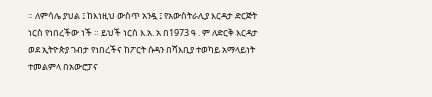። ለምሳሌ ያህል ፤ ከእነዚህ ውስጥ አንዷ ፤ የአውስትራሊያ እርዳታ ድርጅት ነርስ የነበረችው ነች ። ይህች ነርስ እ.አ. አ በ1973 ዓ . ም ለድርቅ እርዳታ ወደ ኢትዮጵያ ገብታ የነበረችና ከፖርት ሱዳን በሻእቢያ ተወካይ አማላይነት ተመልምላ በአውሮፓና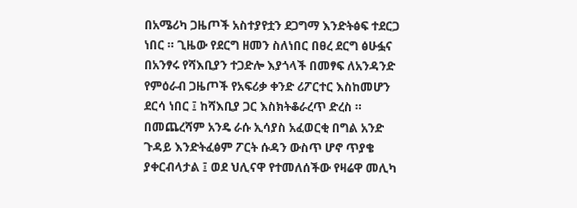በአሜሪካ ጋዜጦች አስተያየቷን ደጋግማ እንድትፅፍ ተደርጋ ነበር ። ጊዜው የደርግ ዘመን ስለነበር በፀረ ደርግ ፅሁፏና በአንፃሩ የሻእቢያን ተጋድሎ እያጎላች በመፃፍ ለአንዳንድ የምዕራብ ጋዜጦች የአፍሪቃ ቀንድ ሪፖርተር እስከመሆን ደርሳ ነበር ፤ ከሻእቢያ ጋር እስክትቆራረጥ ድረስ ። በመጨረሻም አንዴ ራሱ ኢሳያስ አፈወርቂ በግል አንድ ጉዳይ እንድትፈፅም ፖርት ሱዳን ውስጥ ሆኖ ጥያቄ ያቀርብላታል ፤ ወደ ህሊናዋ የተመለሰችው የዛሬዋ መሊካ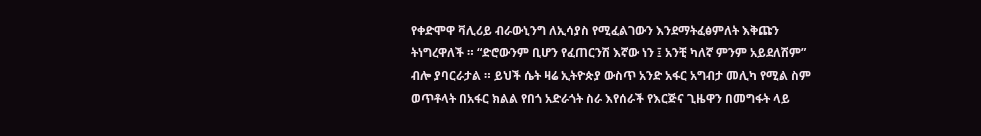የቀድሞዋ ቫሊሪይ ብራውኒንግ ለኢሳያስ የሚፈልገውን እንደማትፈፅምለት እቅጩን ትነግረዋለች ። “ድሮውንም ቢሆን የፈጠርንሽ እኛው ነን ፤ አንቺ ካለኛ ምንም አይደለሽም” ብሎ ያባርራታል ። ይህች ሴት ዛሬ ኢትዮጵያ ውስጥ አንድ አፋር አግብታ መሊካ የሚል ስም ወጥቶላት በአፋር ክልል የበጎ አድራጎት ስራ እየሰራች የእርጅና ጊዜዋን በመግፋት ላይ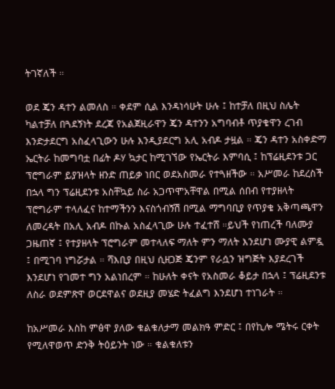ትገኛለች ።

ወደ ጄን ዳተን ልመለስ ። ቀደም ሲል እንዳነሳሁት ሁሉ ፤ ከተቻለ በዚህ ስሌት ካልተቻለ በጓደኝነት ደረጃ የአልጀዚራዋን ጄን ዳተንን አግባብቶ ጥያቄዋን ረገብ እንድታደርግ አስፈላጊውን ሁሉ እንዲያደርግ አሊ አብዶ ታዟል ። ጄን ዳተን አስቀድማ ኤርትራ ከመግባቷ በፊት ዶሃ ኳታር ከሚገኘው የኤርትራ እምባሲ ፤ ከፕሬዚደንቱ ጋር ፕሮግራም ይያዝላት ዘንድ ጠይቃ ነበር ወደአስመራ የተጓዘችው ። አሥመራ ከደረስች በኋላ ግን ፕሬዚደንቱ አስቸኳይ ስራ አጋጥሞአቸዋል በሚል ሰበብ የተያዘላት ፕሮግራም ተላለፈና ከተማችንን እናስጎብኝሽ በሚል ማግባቢያ የጥያቄ አቅጣጫዋን ለመረዳት በአሊ አብዶ በኩል አስፈላጊው ሁሉ ተፈተሸ ።ይህች የነጠረች ባለሙያ ጋዜጠኛ ፤ የተያዘላት ፕሮግራም መተላለፍ ማለት ምን ማለት እንደሆነ ሙያዊ ልምዷ ፤ በሚገባ ነግሯታል ። ሻእቢያ በዚህ ሲዘጋጅ ጄንም የራሷን ዝግጅት እያደረገች እንደሆነ የገመተ ግን አልነበረም ። ከሁለት ቀናት የአስመራ ቆይታ በኋላ ፤ ፕሬዚደንቱ ለስራ ወደምጽዋ ወርደዋልና ወደዚያ መሄድ ትፈልግ እንደሆነ ተነገራት ።

ከአሥመራ እስከ ምፅዋ ያለው ቁልቁለታማ መልክዓ ምድር ፤ በየኪሎ ሜትሩ ርቀት የሚለዋወጥ ድንቅ ትዕይንት ነው ። ቁልቁለቱን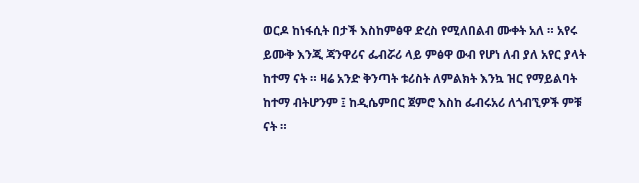ወርዶ ከነፋሲት በታች እስከምፅዋ ድረስ የሚለበልብ ሙቀት አለ ። አየሩ ይሙቅ እንጂ ጃንዋሪና ፌብሯሪ ላይ ምፅዋ ውብ የሆነ ለብ ያለ አየር ያላት ከተማ ናት ። ዛሬ አንድ ቅንጣት ቱሪስት ለምልክት እንኳ ዝር የማይልባት ከተማ ብትሆንም ፤ ከዲሴምበር ጀምሮ እስከ ፌብሩአሪ ለጎብኚዎች ምቹ ናት ።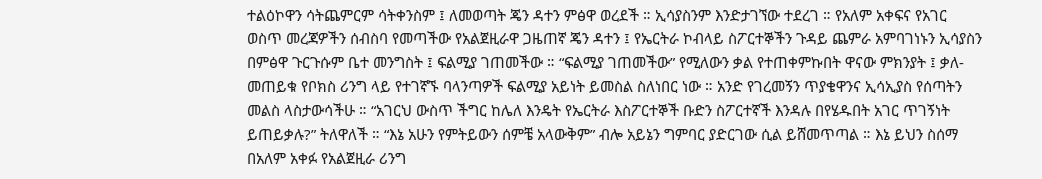ተልዕኮዋን ሳትጨምርም ሳትቀንስም ፤ ለመወጣት ጄን ዳተን ምፅዋ ወረደች ። ኢሳያስንም እንድታገኘው ተደረገ ። የአለም አቀፍና የአገር ወስጥ መረጃዎችን ሰብስባ የመጣችው የአልጀዚራዋ ጋዜጠኛ ጄን ዳተን ፤ የኤርትራ ኮብላይ ስፖርተኞችን ጉዳይ ጨምራ አምባገነኑን ኢሳያስን በምፅዋ ጉርጉሱም ቤተ መንግስት ፤ ፍልሚያ ገጠመችው ። “ፍልሚያ ገጠመችው” የሚለውን ቃል የተጠቀምኩበት ዋናው ምክንያት ፤ ቃለ-መጠይቁ የቦክስ ሪንግ ላይ የተገኛኙ ባላንጣዎች ፍልሚያ አይነት ይመስል ስለነበር ነው ። አንድ የገረመኝን ጥያቄዋንና ኢሳኢያስ የሰጣትን መልስ ላስታውሳችሁ ። “አገርህ ውስጥ ችግር ከሌለ እንዴት የኤርትራ እስፖርተኞች ቡድን ስፖርተኛች እንዳሉ በየሄዱበት አገር ጥገኝነት ይጠይቃሉ?” ትለዋለች ። “እኔ አሁን የምትይውን ሰምቼ አላውቅም” ብሎ አይኔን ግምባር ያድርገው ሲል ይሸመጥጣል ። እኔ ይህን ስሰማ በአለም አቀፉ የአልጀዚራ ሪንግ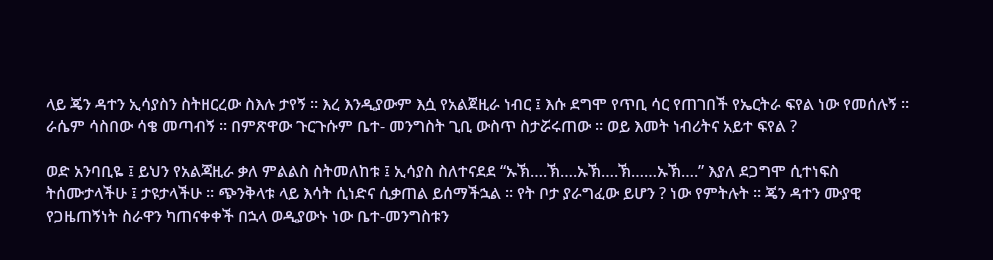ላይ ጄን ዳተን ኢሳያስን ስትዘርረው ስእሉ ታየኝ ። እረ እንዲያውም እሷ የአልጀዚራ ነብር ፤ እሱ ደግሞ የጥቢ ሳር የጠገበች የኤርትራ ፍየል ነው የመሰሉኝ ። ራሴም ሳስበው ሳቄ መጣብኝ ። በምጽዋው ጉርጉሱም ቤተ- መንግስት ጊቢ ውስጥ ስታሯሩጠው ። ወይ እመት ነብሪትና አይተ ፍየል ?

ወድ አንባቢዬ ፤ ይህን የአልጃዚራ ቃለ ምልልስ ስትመለከቱ ፤ ኢሳያስ ስለተናደደ “ኡኽ….ኽ….ኡኽ….ኽ……ኡኽ….” እያለ ደጋግሞ ሲተነፍስ ትሰሙታላችሁ ፤ ታዩታላችሁ ። ጭንቅላቱ ላይ እሳት ሲነድና ሲቃጠል ይሰማችኋል ። የት ቦታ ያራግፈው ይሆን ? ነው የምትሉት ። ጄን ዳተን ሙያዊ የጋዜጠኝነት ስራዋን ካጠናቀቀች በኋላ ወዲያውኑ ነው ቤተ-መንግስቱን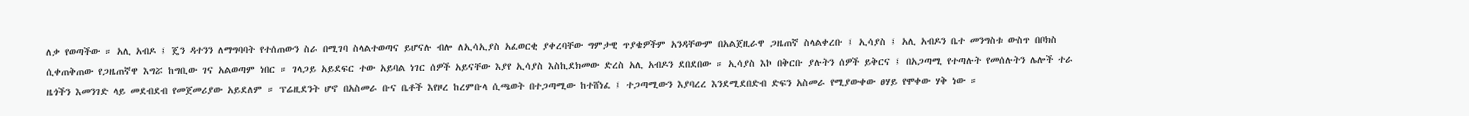ለቃ የወጣችው ። አሊ አብዶ ፤ ጄን ዳተንን ለማግባባት የተሰጠውን ስራ በሚገባ ስላልተወጣና ይሆናሉ ብሎ ለኢሳኢያስ አፈወርቂ ያቀረባቸው ግምታዊ ጥያቄዎችም አንዳቸውም በአልጀዚራዋ ጋዜጠኛ ስላልቀረቡ ፤ ኢሳያስ ፤ አሊ አብዶን ቤተ መንግስቱ ውስጥ በቦክስ ሲቀጠቅጠው የጋዜጠኛዋ እግሯ ከግቢው ገና አልወጣም ነበር ። ገላጋይ አይደፍር ተው አይባል ነገር ሰዎች አይናቸው እያየ ኢሳያስ እስኪደክመው ድረስ አሊ አብዶን ደበደበው ። ኢሳያስ እኮ በቅርቡ ያሉትን ሰዎች ይቅርና ፤ በአጋጣሚ የተጣሉት የመሰሉትን ሌሎች ተራ ዜጎችን እመንገድ ላይ መደብደብ የመጀመሪያው አይደለም ። ፕሬዚደንት ሆኖ በአስመራ ቡና ቤቶች እየዞረ ከረምቡላ ሲጫወት በተጋጣሚው ከተሸነፈ ፤ ተጋጣሚውን እያባረረ እንደሚደበድብ ድፍን አስመራ የሚያውቀው ፀሃይ የሞቀው ሃቅ ነው ።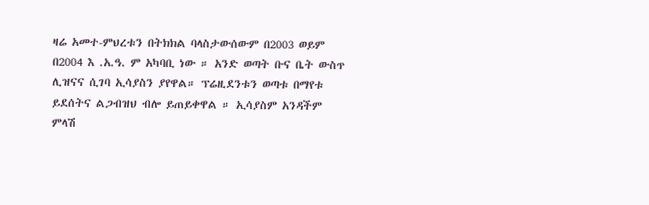ዛሬ አመተ-ምህረቱን በትክክል ባላስታውሰውም በ2003 ወይም በ2004 እ .አ.ዓ. ም አካባቢ ነው ። አንድ ወጣት ቡና ቤት ውስጥ ሊዝናና ሲገባ ኢሳያስን ያየዋል። ፕሬዚደንቱን ወጣቱ በማየቱ ይደሰትና ልጋብዝህ ብሎ ይጠይቀዋል ። ኢሳያስም አንዳችም ምላሽ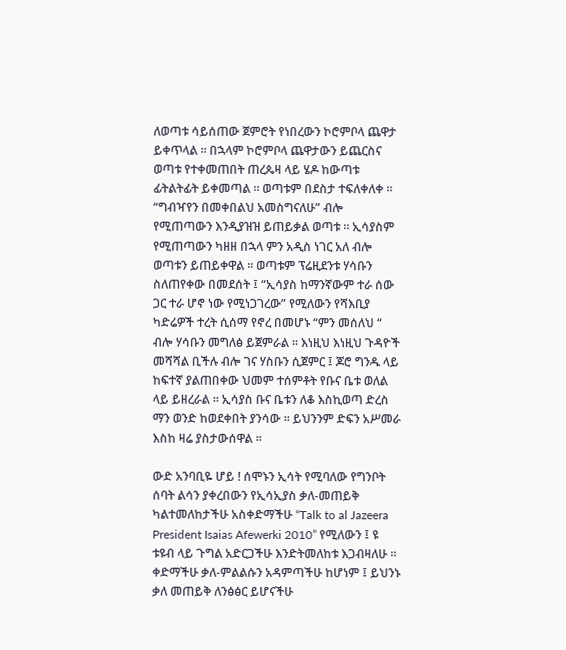ለወጣቱ ሳይሰጠው ጀምሮት የነበረውን ኮሮምቦላ ጨዋታ ይቀጥላል ። በኋላም ኮሮምቦላ ጨዋታውን ይጨርስና ወጣቱ የተቀመጠበት ጠረጴዛ ላይ ሄዶ ከውጣቱ ፊትልትፊት ይቀመጣል ። ወጣቱም በደስታ ተፍለቀለቀ ። “ግብዣየን በመቀበልህ አመስግናለሁ” ብሎ የሚጠጣውን እንዲያዝዝ ይጠይቃል ወጣቱ ። ኢሳያስም የሚጠጣውን ካዘዘ በኋላ ምን አዲስ ነገር አለ ብሎ ወጣቱን ይጠይቀዋል ። ወጣቱም ፕሬዚደንቱ ሃሳቡን ስለጠየቀው በመደሰት ፤ “ኢሳያስ ከማንኛውም ተራ ሰው ጋር ተራ ሆኖ ነው የሚነጋገረው” የሚለውን የሻእቢያ ካድሬዎች ተረት ሲሰማ የኖረ በመሆኑ “ምን መሰለህ “ ብሎ ሃሳቡን መግለፅ ይጀምራል ። እነዚህ እነዚህ ጉዳዮች መሻሻል ቢችሉ ብሎ ገና ሃስቡን ሲጀምር ፤ ጆሮ ግንዱ ላይ ከፍተኛ ያልጠበቀው ህመም ተሰምቶት የቡና ቤቱ ወለል ላይ ይዘረራል ። ኢሳያስ ቡና ቤቱን ለቆ እስኪወጣ ድረስ ማን ወንድ ከወደቀበት ያንሳው ። ይህንንም ድፍን አሥመራ እስከ ዛሬ ያስታውሰዋል ።

ውድ አንባቢዬ ሆይ ! ሰሞኑን ኢሳት የሚባለው የግንቦት ሰባት ልሳን ያቀረበውን የኢሳኢያስ ቃለ-መጠይቅ ካልተመለከታችሁ አስቀድማችሁ “Talk to al Jazeera President Isaias Afewerki 2010” የሚለውን ፤ ዩ ቱዩብ ላይ ጉግል አድርጋችሁ እንድትመለከቱ እጋብዛለሁ ። ቀድማችሁ ቃለ-ምልልሱን አዳምጣችሁ ከሆነም ፤ ይህንኑ ቃለ መጠይቅ ለንፅፅር ይሆናችሁ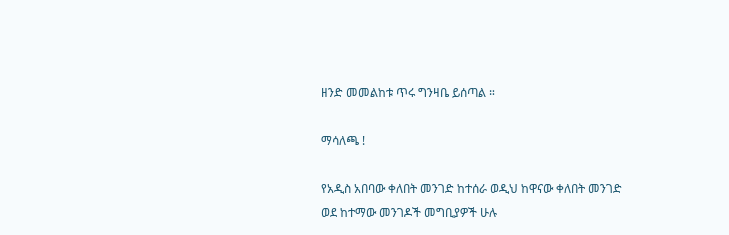ዘንድ መመልከቱ ጥሩ ግንዛቤ ይሰጣል ።

ማሳለጫ !

የአዲስ አበባው ቀለበት መንገድ ከተሰራ ወዲህ ከዋናው ቀለበት መንገድ ወደ ከተማው መንገዶች መግቢያዎች ሁሉ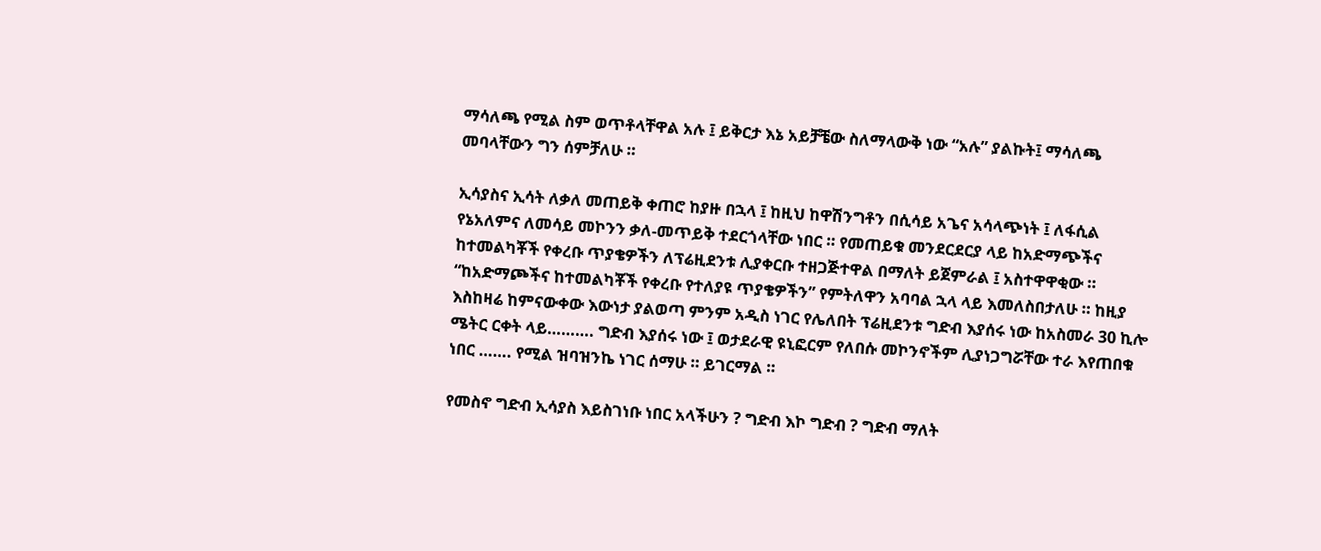ማሳለጫ የሚል ስም ወጥቶላቸዋል አሉ ፤ ይቅርታ እኔ አይቻቼው ስለማላውቅ ነው “አሉ” ያልኩት፤ ማሳለጫ መባላቸውን ግን ሰምቻለሁ ።

ኢሳያስና ኢሳት ለቃለ መጠይቅ ቀጠሮ ከያዙ በኋላ ፤ ከዚህ ከዋሽንግቶን በሲሳይ አጌና አሳላጭነት ፤ ለፋሲል የኔአለምና ለመሳይ መኮንን ቃለ-መጥይቅ ተደርጎላቸው ነበር ። የመጠይቁ መንደርደርያ ላይ ከአድማጭችና ከተመልካቾች የቀረቡ ጥያቄዎችን ለፕሬዚደንቱ ሊያቀርቡ ተዘጋጅተዋል በማለት ይጀምራል ፤ አስተዋዋቂው ። “ከአድማጮችና ከተመልካቾች የቀረቡ የተለያዩ ጥያቄዎችን” የምትለዋን አባባል ኋላ ላይ እመለስበታለሁ ። ከዚያ እስከዛሬ ከምናውቀው እውነታ ያልወጣ ምንም አዲስ ነገር የሌለበት ፕሬዚደንቱ ግድብ እያሰሩ ነው ከአስመራ 30 ኪሎ ሜትር ርቀት ላይ………. ግድብ እያሰሩ ነው ፤ ወታደራዊ ዩኒፎርም የለበሱ መኮንኖችም ሊያነጋግሯቸው ተራ እየጠበቁ ነበር ……. የሚል ዝባዝንኬ ነገር ሰማሁ ። ይገርማል ።

የመስኖ ግድብ ኢሳያስ እይስገነቡ ነበር አላችሁን ? ግድብ እኮ ግድብ ? ግድብ ማለት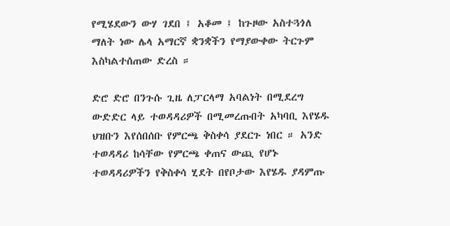የሚሄደውን ውሃ ገደበ ፤ አቆመ ፤ ከጉዞው አስተጓጎለ ማለት ነው ሌላ አማርኛ ቋንቋችን የማያውቀው ትርጉም እስካልተሰጠው ድረስ ።

ድሮ ድሮ በንጉሱ ጊዜ ለፓርላማ አባልነት በሚደረግ ውድድር ላይ ተወዳዳሪዎች በሚመረጡበት አካባቢ እየሄዱ ህዝቡን እየሰበሰቡ የምርጫ ቅስቀሳ ያደርጉ ነበር ። አንድ ተወዳዳሪ ከሳቸው የምርጫ ቀጠና ውጪ የሆኑ ተወዳዳሪዎችን የቅስቀሳ ሂደት በየቦታው እየሄዱ ያዳምጡ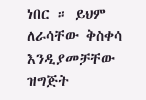ነበር ። ይህም ለራሳቸው ቅስቀሳ እንዲያመቻቸው ዝግጅት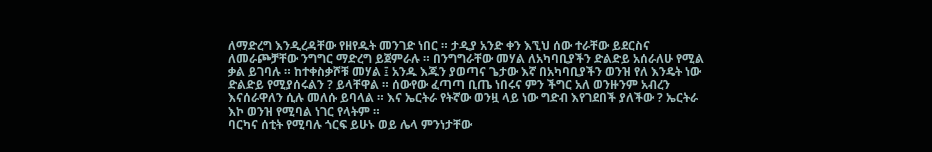ለማድረግ እንዲረዳቸው የዘየዱት መንገድ ነበር ። ታዲያ አንድ ቀን እኚህ ሰው ተራቸው ይደርስና ለመራጮቻቸው ንግግር ማድረግ ይጀምራሉ ። በንግግራቸው መሃል ለአካባቢያችን ድልድይ አሰራለሁ የሚል ቃል ይገባሉ ። ከተቀስቃሾቹ መሃል ፤ አንዱ እጁን ያወጣና ጌታው እኛ በአካባቢያችን ወንዝ የለ እንዴት ነው ድልድይ የሚያሰሩልን ? ይላቸዋል ። ሰውየው ፈጣጣ ቢጤ ነበሩና ምን ችግር አለ ወንዙንም አብረን እናሰራዋለን ሲሉ መለሱ ይባላል ። እና ኤርትራ የትኛው ወንዟ ላይ ነው ግድብ እየገደበች ያለችው ? ኤርትራ እኮ ወንዝ የሚባል ነገር የላትም ።
ባርካና ሰቲት የሚባሉ ጎርፍ ይሁኑ ወይ ሌላ ምንነታቸው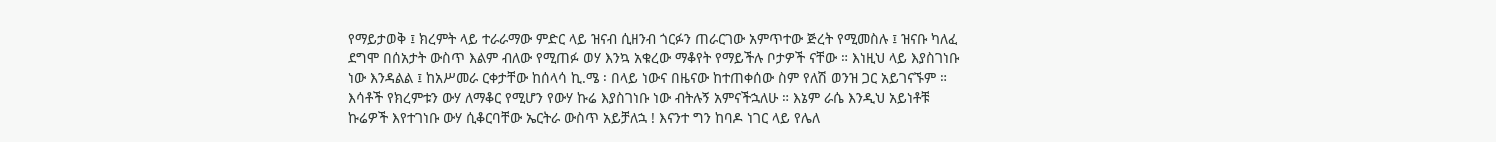የማይታወቅ ፤ ክረምት ላይ ተራራማው ምድር ላይ ዝናብ ሲዘንብ ጎርፉን ጠራርገው አምጥተው ጅረት የሚመስሉ ፤ ዝናቡ ካለፈ ደግሞ በሰአታት ውስጥ እልም ብለው የሚጠፉ ወሃ እንኳ አቁረው ማቆየት የማይችሉ ቦታዎች ናቸው ። እነዚህ ላይ እያስገነቡ ነው እንዳልል ፤ ከአሥመራ ርቀታቸው ከሰላሳ ኪ.ሜ ፡ በላይ ነውና በዜናው ከተጠቀሰው ስም የለሽ ወንዝ ጋር አይገናኙም ። እሳቶች የክረምቱን ውሃ ለማቆር የሚሆን የውሃ ኩሬ እያስገነቡ ነው ብትሉኝ አምናችኋለሁ ። እኔም ራሴ እንዲህ አይነቶቹ ኩሬዎች እየተገነቡ ውሃ ሲቆርባቸው ኤርትራ ውስጥ አይቻለኋ ! እናንተ ግን ከባዶ ነገር ላይ የሌለ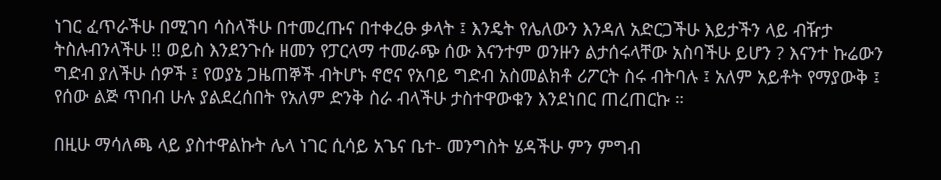ነገር ፈጥራችሁ በሚገባ ሳስላችሁ በተመረጡና በተቀረፁ ቃላት ፤ እንዴት የሌለውን እንዳለ አድርጋችሁ እይታችን ላይ ብዥታ ትስሉብንላችሁ !! ወይስ እንደንጉሱ ዘመን የፓርላማ ተመራጭ ሰው እናንተም ወንዙን ልታሰሩላቸው አስባችሁ ይሆን ? እናንተ ኩሬውን ግድብ ያለችሁ ሰዎች ፤ የወያኔ ጋዜጠኞች ብትሆኑ ኖሮና የአባይ ግድብ አስመልክቶ ሪፖርት ስሩ ብትባሉ ፤ አለም አይቶት የማያውቅ ፤ የሰው ልጅ ጥበብ ሁሉ ያልደረሰበት የአለም ድንቅ ስራ ብላችሁ ታስተዋውቁን እንደነበር ጠረጠርኩ ።

በዚሁ ማሳለጫ ላይ ያስተዋልኩት ሌላ ነገር ሲሳይ አጌና ቤተ- መንግስት ሄዳችሁ ምን ምግብ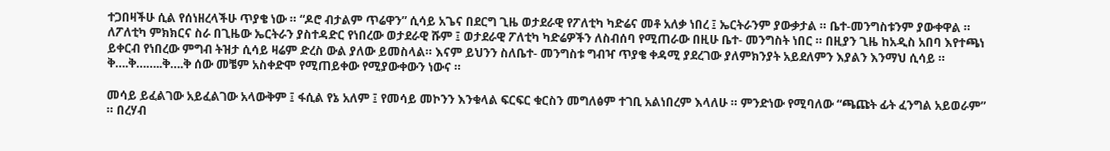ተጋበዛችሁ ሲል የሰነዘረላችሁ ጥያቄ ነው ። “ዶሮ ብታልም ጥሬዋን” ሲሳይ አጌና በደርግ ጊዜ ወታደራዊ የፖለቲካ ካድሬና መቶ አለቃ ነበረ ፤ ኤርትራንም ያውቃታል ። ቤተ-መንግስቱንም ያውቀዋል ። ለፖለቲካ ምክክርና ስራ በጊዜው ኤርትራን ያስተዳድር የነበረው ወታደራዊ ሹም ፤ ወታደራዊ ፖለቲካ ካድሬዎችን ለስብሰባ የሚጠራው በዚሁ ቤተ- መንግስት ነበር ። በዚያን ጊዜ ከአዲስ አበባ እየተጫነ ይቀርብ የነበረው ምግብ ትዝታ ሲሳይ ዛሬም ድረስ ውል ያለው ይመስላል። እናም ይህንን ስለቤተ- መንግስቱ ግብዣ ጥያቄ ቀዳሚ ያደረገው ያለምክንያት አይደለምን እያልን እንማህ ሲሳይ ። ቅ….ቅ……..ቅ….ቅ ሰው መቼም አስቀድሞ የሚጠይቀው የሚያውቀውን ነውና ።

መሳይ ይፈልገው አይፈልገው አላውቅም ፤ ፋሲል የኔ አለም ፤ የመሳይ መኮንን እንቁላል ፍርፍር ቁርስን መግለፅም ተገቢ አልነበረም እላለሁ ። ምንድነው የሚባለው “ጫጩት ፊት ፈንግል አይወራም” ። በረሃብ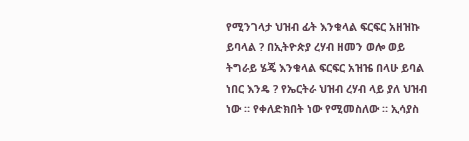የሚንገላታ ህዝብ ፊት እንቁላል ፍርፍር አዘዝኩ ይባላል ? በኢትዮጵያ ረሃብ ዘመን ወሎ ወይ ትግራይ ሄጄ እንቁላል ፍርፍር አዝዤ በላሁ ይባል ነበር እንዴ ? የኤርትራ ህዝብ ረሃብ ላይ ያለ ህዝብ ነው ። የቀለድክበት ነው የሚመስለው ። ኢሳያስ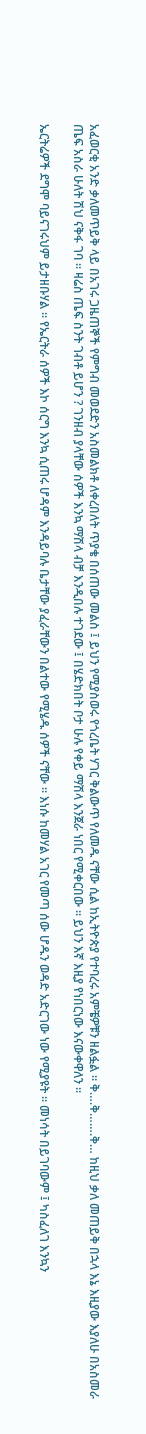አፈወርቂ አንድ ቃለመጥይቅ ላይ በአገሩ ጋዜጠኞች የምግብ መወደድን አስመልክቶ ለቀረበለት ጥያቄ በሰጠው መልስ ፤ ይህን የሚያስወሩ የጎረቤት ሃገር ቅልውጥ የለመዱ ናቸው ሲል ከኢትዮጵያ የተባረሩ አምቼዎቹን ዘልፏል ። ቅ….ቅ…….ቅ… ከዚህ ቃለ መጠይቅ በኋላ እኔ እዚያው እያለሁ በአስመራ ጤፍ አስራ ሁለት ሽህ ናቅፋ ገባ ። ዛሬስ ጤፍ ስንት ገብቶ ይሆን ? ገንዘብ ያላቸው ሰዎች እንኳ ማሽላ ብቻ እንዲበሉ ተገደው ፤ በሄድክበት ቦታ ሁሉ የቀይ ማሽላ እንጀራ ነበር የሚቀርበው ። ይህን እኛ እዚያ የነበርነው እናውቀዋለን ።

ኤርትሬዎች ደግሞ ባይናገሩህም ይታዘቡሃል ። የኤርትራ ሰዎች እኮ ሰርግ እንኳ ሲጠሩ ሆዳም እንዳይባሉ ቤታቸው ያፈራቸውን በልተው የሚሄዱ ሰዎች ናቸው ። እነሱ ከመሃል አገር የመጣ ሰው ሆዱን ወዳድ አድርገው ነው የሚያዩት ። መነሳት በይገባውም ፤ ካስፈለገ እንኳን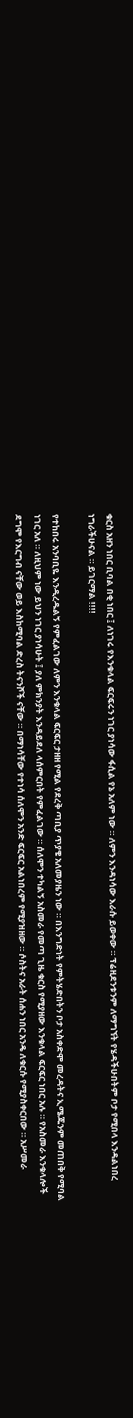ቁርስ አዘን ነበር ቢባል በቂ ነበር ፤ ለነገሩ የእንቁላል ፍርፍሩን ነገር ያነሳው ፋሲል የኔ አለም ነው ። ለምን እንዳነሳው እራሱ ይወቀው ። ፕሬዚደንቱንም ለማግኘት የሄዳችሁበትም ቦታ የሚበላ እንዳልነበረ ነግራችሁናል ። ይገርማል !!!!

የተከበሩ አንባቢዬ እንዲረዱልኝ የምፈልገው ለምን እንቁላል ፍርፍር ታዘዘ የሚል የደረቅ ጣቢያ ጥያቄ አለመያዜን ነው ። በእንግድነት የምትሄድበትን ቦታ አስቀድሞ መረዳትና ኢሜጁንም መጠበቅ የሚባል ነገር አለ ። ለዚህም ነው ይህን ነገር ያነሳሁት ፤ ያለ ምክንያት እንዳይደለ ላሰምርበት የምፈልገው ። ሰለሞን ተካልኝ አስመራ የመጣ ጊዜ ቁርስ የሚያዘው እንቁላል ፍርፍር ነበር አሉ ። የአስመራ እንቁላሎች ደግሞ የእርግብ ናቸው ወይ እስከሚባል ድረስ ትናንሾች ናቸው ። በማነሳቸው የተነሳ ሰለሞን አንድ ፍርፍር አልነበረም የሚያዝዘው ። ሶስትና አራት ሰሐን ነበር አንዴ ለቁርሱ የሚያስቀርበው ። አሥመራ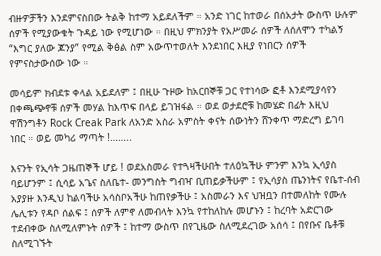ብዙዎቻችን እንደምናስበው ትልቅ ከተማ አይደለችም ። አንድ ነገር ከተወራ በሰአታት ውስጥ ሁሉም ሰዎች የሚያውቁት ጉዳይ ነው የሚሆነው ። በዚህ ምክንያት የአሥመራ ሰዎች ለሰለሞን ተካልኝ “እግር ያለው ጆንያ” የሚል ቅፅል ስም አውጥተወለት እንደነበር እዚያ የነበርን ሰዎች የምናስታውሰው ነው ።

መሳይም ክብደቱ ቀላል አይደለም ፤ በዚሁ ጉዞው ከአርበኞቹ ጋር የተነሳው ፎቶ እንደሚያሳየን በቀጫጭኖቹ ሰዎች መሃል ከእጥፍ በላይ ይገዝፋል ። ወደ ወታደሮቹ ከመሄድ በፊት እዚህ ዋሽንግቶን Rock Creak Park ለአንድ አስራ አምስት ቀናት ሰውነትን ሸንቀጥ ማድረግ ይገባ ነበር ። ወይ መካሪ ማጣት !……..

እናንት የኢሳት ጋዜጠኞች ሆይ ! ወደአስመራ የተጓዛችሁበት ተለዕኳችሁ ምንም እንኳ ኢሳያስ ባይሆንም ፤ ሲሳይ አጌና ስለቤተ- መንግስት ግብዣ ቢጠይቃችሁም ፤ የኢሳያስ ጤንነትና የቤተ-ሰብ አያያዙ እንዲህ ከልባችሁ አሳስቦአችሁ ከጠየቃችሁ ፤ አስመራን እና ህዝቧን በተመለከት የሙሉ ሌሊቱን የዳቦ ሰልፍ ፤ ሰዎች ለምኖ ለመብላት እንኳ የተከለከሉ መሆኑን ፤ ከረባት አድርገው ተደብቀው ስለሚለምኑት ሰዎች ፤ ከተማ ውስጥ በየጊዜው ስለሚደረገው አሰሳ ፤ በየቡና ቤቶቹ ስለሚገኙት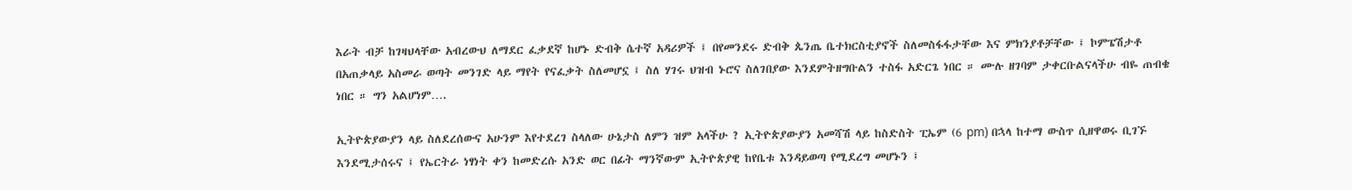እራት ብቻ ከገዛህላቸው አብረውህ ለማደር ፈቃደኛ ከሆኑ ድብቅ ሴተኛ አዳሪዎች ፤ በየመንደሩ ድብቅ ጴንጤ ቤተክርስቲያኖች ስለመስፋፋታቸው እና ምክንያቶቻቸው ፤ ኮምፔሽታቶ በአጠቃላይ አስመራ ወጣት መንገድ ላይ ማየት የናፈቃት ስለመሆኗ ፤ ስለ ሃገሩ ህዝብ ኑሮና ስለገበያው እንደምትዘግቡልን ተስፋ አድርጌ ነበር ። ሙሉ ዘገባም ታቀርቡልናላችሁ ብዬ ጠብቄ ነበር ። ግን አልሆነም….

ኢትዮጵያውያን ላይ ስለደረሰውና አሁንም እየተደረገ ስላለው ሁኔታስ ለምን ዝም አላችሁ ? ኢትዮጵያውያን አመሻሽ ላይ ከስድስት ፒኤም (6 pm) በኋላ ከተማ ውስጥ ሲዘዋወሩ ቢገኙ እንደሚታሰሩና ፤ የኤርትራ ነፃነት ቀን ከመድረሱ አንድ ወር በፊት ማንኛውም ኢትዮጵያዊ ከየቤቱ እንዳይወጣ የሚደረግ መሆኑን ፤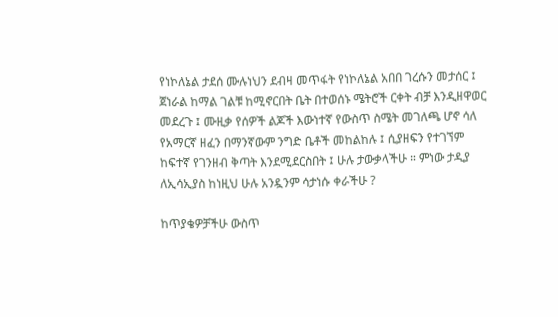የነኮለኔል ታደሰ ሙሉነህን ደብዛ መጥፋት የነኮለኔል አበበ ገረሱን መታሰር ፤ ጀነራል ከማል ገልቹ ከሚኖርበት ቤት በተወሰኑ ሜትሮች ርቀት ብቻ እንዲዘዋወር መደረጉ ፤ ሙዚቃ የሰዎች ልጆች እውነተኛ የውስጥ ስሜት መገለጫ ሆኖ ሳለ የአማርኛ ዘፈን በማንኛውም ንግድ ቤቶች መከልከሉ ፤ ሲያዘፍን የተገኘም ከፍተኛ የገንዘብ ቅጣት እንደሚደርስበት ፤ ሁሉ ታውቃላችሁ ። ምነው ታዲያ ለኢሳኢያስ ከነዚህ ሁሉ አንዷንም ሳታነሱ ቀራችሁ ?

ከጥያቄዎቻችሁ ውስጥ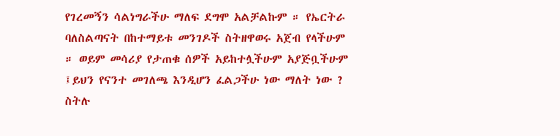የገረመኝን ሳልነግራችሁ ማለፍ ደግሞ አልቻልኩም ። የኤርትራ ባለስልጣናት በከተማይቱ መንገዶች ስትዘዋወሩ አጀብ የላችሁም ። ወይም መሳሪያ የታጠቁ ሰዎች አይከተሏችሁም አያጅቧችሁም ፤ይህን የናንተ መገለጫ እንዲሆን ፈልጋችሁ ነው ማለት ነው ? ስትሉ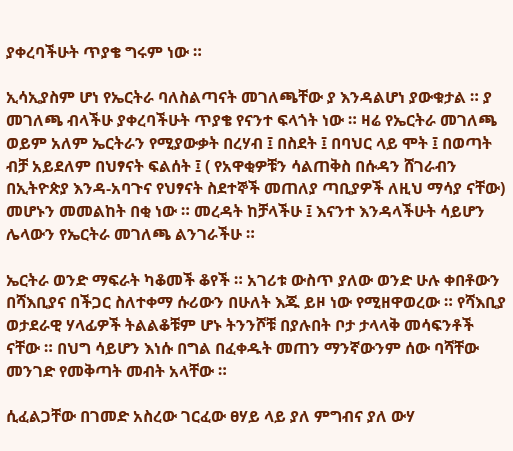ያቀረባችሁት ጥያቄ ግሩም ነው ።

ኢሳኢያስም ሆነ የኤርትራ ባለስልጣናት መገለጫቸው ያ እንዳልሆነ ያውቁታል ። ያ መገለጫ ብላችሁ ያቀረባችሁት ጥያቄ የናንተ ፍላጎት ነው ። ዛሬ የኤርትራ መገለጫ ወይም አለም ኤርትራን የሚያውቃት በረሃብ ፤ በስደት ፤ በባህር ላይ ሞት ፤ በወጣት ብቻ አይደለም በህፃናት ፍልሰት ፤ ( የአዋቂዎቹን ሳልጠቅስ በሱዳን ሸገራብን በኢትዮጵያ እንዳ-አባጉና የህፃናት ስደተኞች መጠለያ ጣቢያዎች ለዚህ ማሳያ ናቸው) መሆኑን መመልከት በቂ ነው ። መረዳት ከቻላችሁ ፤ እናንተ እንዳላችሁት ሳይሆን ሌላውን የኤርትራ መገለጫ ልንገራችሁ ።

ኤርትራ ወንድ ማፍራት ካቆመች ቆየች ። አገሪቱ ውስጥ ያለው ወንድ ሁሉ ቀበቶውን በሻእቢያና በችጋር ስለተቀማ ሱሪውን በሁለት እጁ ይዞ ነው የሚዘዋወረው ። የሻእቢያ ወታደራዊ ሃላፊዎች ትልልቆቹም ሆኑ ትንንሾቹ በያሉበት ቦታ ታላላቅ መሳፍንቶች ናቸው ። በህግ ሳይሆን እነሱ በግል በፈቀዱት መጠን ማንኛውንም ሰው ባሻቸው መንገድ የመቅጣት መብት አላቸው ።

ሲፈልጋቸው በገመድ አስረው ገርፈው ፀሃይ ላይ ያለ ምግብና ያለ ውሃ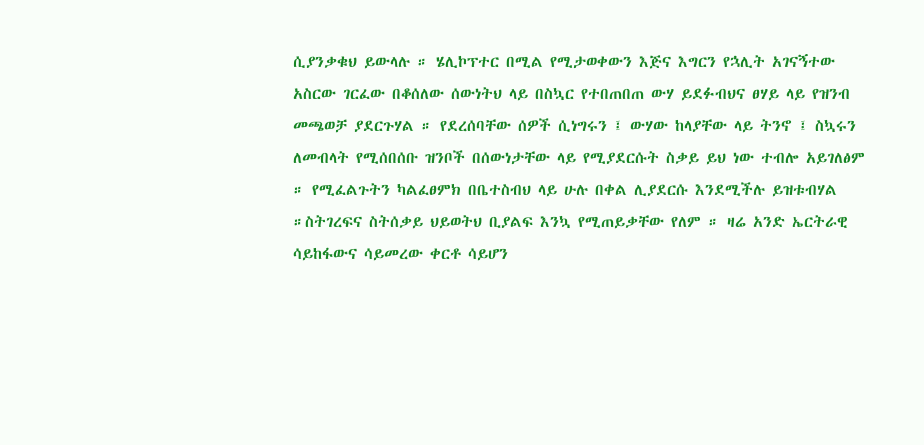ሲያንቃቁህ ይውላሉ ። ሄሊኮፕተር በሚል የሚታወቀውን እጅና እግርን የኋሊት አገናኝተው አስርው ገርፈው በቆሰለው ሰውነትህ ላይ በስኳር የተበጠበጠ ውሃ ይደፉብህና ፀሃይ ላይ የዝንብ መጫወቻ ያደርጉሃል ። የደረሰባቸው ሰዎች ሲነግሩን ፤ ውሃው ከላያቸው ላይ ትንኖ ፤ ስኳሩን ለመብላት የሚሰበሰቡ ዝንቦች በሰውነታቸው ላይ የሚያደርሱት ስቃይ ይህ ነው ተብሎ አይገለፅም ። የሚፈልጉትን ካልፈፀምክ በቤተስብህ ላይ ሁሉ በቀል ሊያደርሱ እንደሚችሉ ይዝቱብሃል ።ስትገረፍና ስትሰቃይ ህይወትህ ቢያልፍ እንኳ የሚጠይቃቸው የለም ። ዛሬ አንድ ኤርትራዊ ሳይከፋውና ሳይመረው ቀርቶ ሳይሆን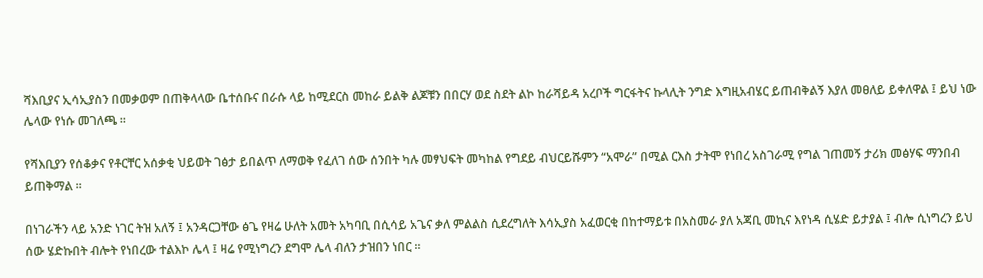ሻእቢያና ኢሳኢያስን በመቃወም በጠቅላላው ቤተሰቡና በራሱ ላይ ከሚደርስ መከራ ይልቅ ልጆቹን በበርሃ ወደ ስደት ልኮ ከራሻይዳ አረቦች ግርፋትና ኩላሊት ንግድ እግዚአብሄር ይጠብቅልኝ እያለ መፀለይ ይቀለዋል ፤ ይህ ነው ሌላው የነሱ መገለጫ ።

የሻእቢያን የሰቆቃና የቶርቸር አሰቃቂ ህይወት ገፅታ ይበልጥ ለማወቅ የፈለገ ሰው ሰንበት ካሉ መፃህፍት መካከል የግደይ ብህርይሹምን “አሞራ” በሚል ርእስ ታትሞ የነበረ አስገራሚ የግል ገጠመኝ ታሪክ መፅሃፍ ማንበብ ይጠቅማል ።

በነገራችን ላይ አንድ ነገር ትዝ አለኝ ፤ አንዳርጋቸው ፅጌ የዛሬ ሁለት አመት አካባቢ በሲሳይ አጌና ቃለ ምልልስ ሲደረግለት እሳኢያስ አፈወርቂ በከተማይቱ በአስመራ ያለ አጃቢ መኪና እየነዳ ሲሄድ ይታያል ፤ ብሎ ሲነግረን ይህ ሰው ሄድኩበት ብሎት የነበረው ተልእኮ ሌላ ፤ ዛሬ የሚነግረን ደግሞ ሌላ ብለን ታዝበን ነበር ።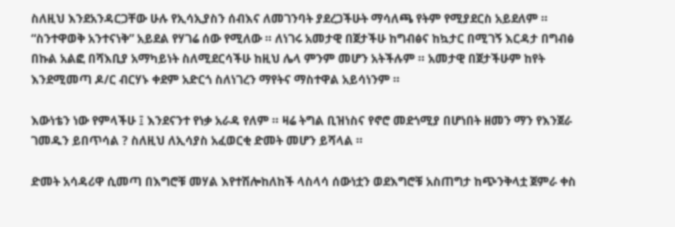ስለዚህ እንደአንዳርጋቸው ሁሉ የኢሳኢያስን ሰብእና ለመገንባት ያደረጋችሁት ማሳለጫ የትም የሚያደርስ አይደለም ። “ስንተዋወቅ አንተናነቅ” አይደል የሃገሬ ሰው የሚለው ። ለነገሩ አመታዊ በጀታችሁ ከግብፅና ከኳታር በሚገኝ እርዳታ በግብፅ በኩል አልፎ በሻእቢያ አማካይነት ስለሚደርሳችሁ ከዚህ ሌላ ምንም መሆን አትችሉም ። አመታዊ በጀታችሁም ከየት እንደሚመጣ ዶ/ር ብርሃኑ ቀደም አድርጎ ስለነገረን ማየትና ማስተዋል አይሳነንም ።

እውነቴን ነው የምላችሁ ፤ እንደናንተ የነቃ አራዳ የለም ። ዛሬ ትግል ቢዝነስና የኖሮ መደጎሚያ በሆነበት ዘመን ማን የእንጀራ ገመዱን ይበጥሳል ? ስለዚህ ለኢሳያስ አፈወርቂ ድመት መሆን ይሻላል ።

ድመት አሳዳሪዋ ሲመጣ በእግሮቹ መሃል እየተሽሎከለከች ላስላሳ ሰውነቷን ወደእግሮቹ አስጠግታ ከጭንቅላቷ ጀምራ ቀስ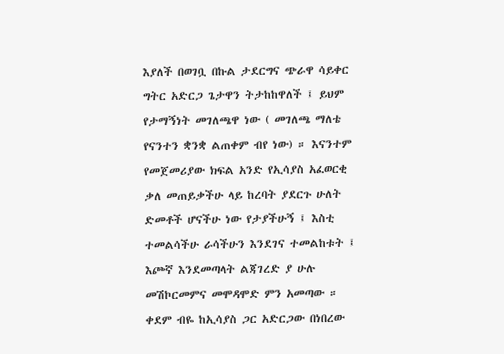እያለች በወገቧ በኩል ታደርግና ጭራዋ ሳይቀር ግትር አድርጋ ጌታዋን ትታከከዋለች ፤ ይህም የታማኝነት መገለጫዋ ነው ( መገለጫ ማለቴ የናንተን ቋንቋ ልጠቀም ብየ ነው) ። እናንተም የመጀመሪያው ክፍል አንድ የኢሳያስ አፈወርቂ ቃለ መጠይቃችሁ ላይ ከረባት ያደርጉ ሁለት ድመቶች ሆናችሁ ነው የታያችሁኝ ፤ እስቲ ተመልሳችሁ ራሳችሁን እንደገና ተመልከቱት ፤ እጮኛ እንደመጣላት ልጃገረድ ያ ሁሉ መሽኮርመምና መሞዳሞድ ምን አመጣው ። ቀደም ብዬ ከኢሳያስ ጋር አድርጋው በነበረው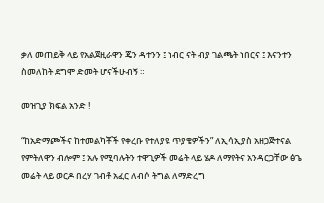ቃለ መጠይቅ ላይ የአልጀዚራዋን ጄን ዳተንን ፤ ነብር ናት ብያ ገልጫት ነበርና ፤ እናንተን ስመለከት ደግሞ ድመት ሆናችሁብኝ ።

መዝጊያ ክፍል አንድ !

“ከአድማጮችና ከተመልካቾች የቀረቡ የተለያዩ ጥያቄዎችን” ለኢሳኢያስ አዘጋጅተናል የምትለዋን ብሎም ፤ አሉ የሚባሉትን ተዋጊዎች መሬት ላይ ሄዶ ለማየትና አንዳርጋቸው ፅጌ መሬት ላይ ወርዶ በረሃ ገብቶ አፈር ለብሶ ትግል ለማድረግ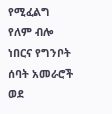የሚፈልግ የለም ብሎ ነበርና የግንቦት ሰባት አመራሮች ወደ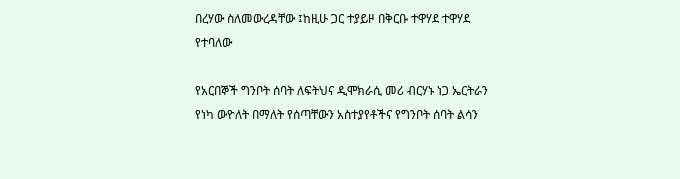በረሃው ስለመውረዳቸው ፤ከዚሁ ጋር ተያይዞ በቅርቡ ተዋሃደ ተዋሃደ የተባለው

የአርበኞች ግንቦት ሰባት ለፍትህና ዲሞክራሲ መሪ ብርሃኑ ነጋ ኤርትራን የነካ ውዮለት በማለት የሰጣቸውን አስተያየቶችና የግንቦት ሰባት ልሳን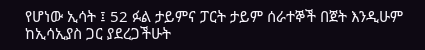የሆነው ኢሳት ፤ 52 ፉል ታይምና ፓርት ታይም ሰራተኞች በጀት እንዲሁም ከኢሳኢያስ ጋር ያደረጋችሁት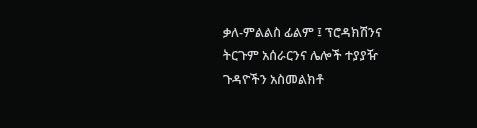ቃለ-ምልልስ ፊልም ፤ ፕሮዳክሽንና ትርጉም አሰራርንና ሌሎች ተያያዥ ጉዳዮችን አስመልክቶ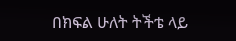በክፍል ሁለት ትችቴ ላይ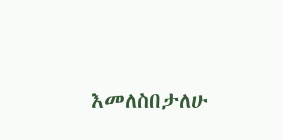እመለስበታለሁ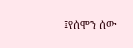፤የሰሞን ሰው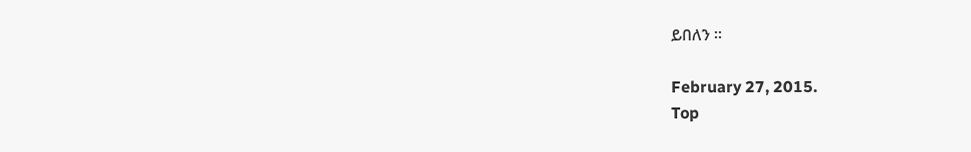ይበለን ።

February 27, 2015.
Top